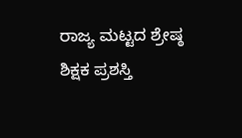ರಾಜ್ಯ ಮಟ್ಟದ ಶ್ರೇಷ್ಠ ಶಿಕ್ಷಕ ಪ್ರಶಸ್ತಿ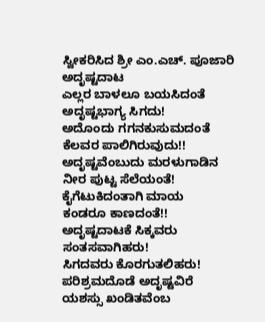ಸ್ವೀಕರಿಸಿದ ಶ್ರೀ ಎಂ.ಎಚ್. ಪೂಜಾರಿ
ಅದೃಷ್ಟದಾಟ
ಎಲ್ಲರ ಬಾಳಲೂ ಬಯಸಿದಂತೆ
ಅದೃಷ್ಟಭಾಗ್ಯ ಸಿಗದು!
ಅದೊಂದು ಗಗನಕುಸುಮದಂತೆ
ಕೆಲವರ ಪಾಲಿಗಿರುವುದು!!
ಅದೃಷ್ಟವೆಂಬುದು ಮರಳುಗಾಡಿನ
ನೀರ ಪುಟ್ಟ ಸೆಲೆಯಂತೆ!
ಕೈಗೆಟುಕಿದಂತಾಗಿ ಮಾಯ
ಕಂಡರೂ ಕಾಣದಂತೆ!!
ಅದೃಷ್ಟದಾಟಕೆ ಸಿಕ್ಕವರು
ಸಂತಸವಾಗಿಹರು!
ಸಿಗದವರು ಕೊರಗುತಲಿಹರು!
ಪರಿಶ್ರಮದೊಡೆ ಅದೃಷ್ಟವಿರೆ
ಯಶಸ್ಸು ಖಂಡಿತವೆಂಬ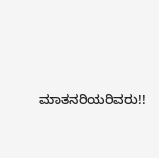ಮಾತನರಿಯರಿವರು!!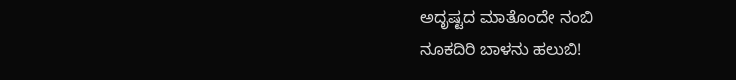ಅದೃಷ್ಟದ ಮಾತೊಂದೇ ನಂಬಿ
ನೂಕದಿರಿ ಬಾಳನು ಹಲುಬಿ!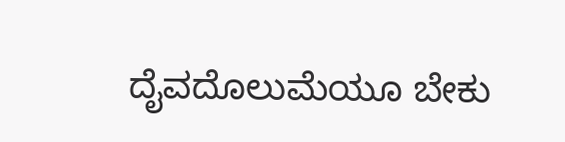ದೈವದೊಲುಮೆಯೂ ಬೇಕು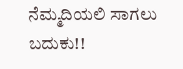ನೆಮ್ಮದಿಯಲಿ ಸಾಗಲು ಬದುಕು!!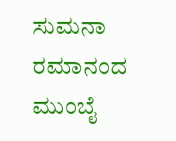ಸುಮನಾ ರಮಾನಂದ
ಮುಂಬೈ